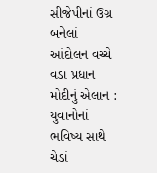સીજેપીનાં ઉગ્ર બનેલાં આંદોલન વચ્ચે વડા પ્રધાન મોદીનું એલાન : યુવાનોનાં ભવિષ્ય સાથે ચેડાં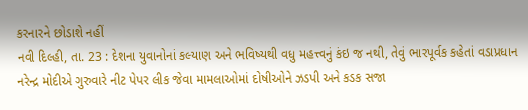કરનારને છોડાશે નહીં
નવી દિલ્હી, તા. 23 : દેશના યુવાનોનાં કલ્યાણ અને ભવિષ્યથી વધુ મહત્ત્વનું કંઇ જ નથી, તેવું ભારપૂર્વક કહેતાં વડાપ્રધાન નરેન્દ્ર મોદીએ ગુરુવારે નીટ પેપર લીક જેવા મામલાઓમાં દોષીઓને ઝડપી અને કડક સજા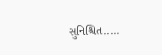સુનિશ્ચિત.....